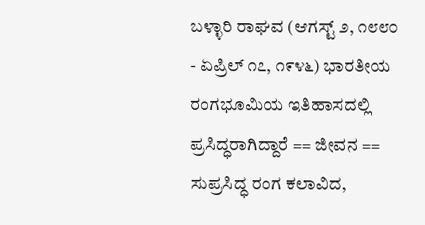ಬಳ್ಳಾರಿ ರಾಘವ (ಆಗಸ್ಟ್ ೨, ೧೮೮೦ - ಏಪ್ರಿಲ್ ೧೭, ೧೯೪೬) ಭಾರತೀಯ ರಂಗಭೂಮಿಯ ಇತಿಹಾಸದಲ್ಲಿ ಪ್ರಸಿದ್ಧರಾಗಿದ್ದಾರೆ == ಜೀವನ == ಸುಪ್ರಸಿದ್ಧ ರಂಗ ಕಲಾವಿದ,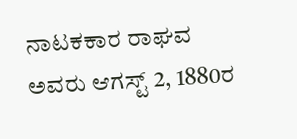ನಾಟಕಕಾರ ರಾಘವ ಅವರು ಆಗಸ್ಟ್ 2, 1880ರ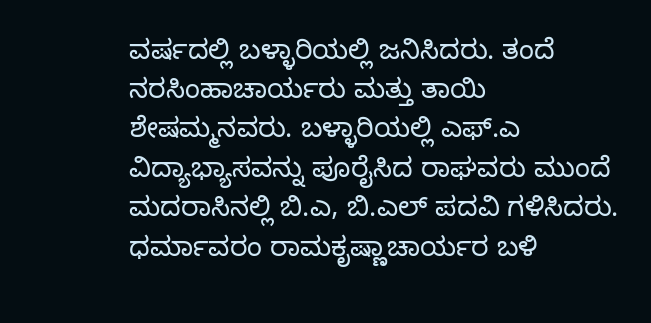ವರ್ಷದಲ್ಲಿ ಬಳ್ಳಾರಿಯಲ್ಲಿ ಜನಿಸಿದರು. ತಂದೆ ನರಸಿಂಹಾಚಾರ್ಯರು ಮತ್ತು ತಾಯಿ ಶೇಷಮ್ಮನವರು. ಬಳ್ಳಾರಿಯಲ್ಲಿ ಎಫ್‌.ಎ ವಿದ್ಯಾಭ್ಯಾಸವನ್ನು ಪೂರೈಸಿದ ರಾಘವರು ಮುಂದೆ ಮದರಾಸಿನಲ್ಲಿ ಬಿ.ಎ, ಬಿ.ಎಲ್‌ ಪದವಿ ಗಳಿಸಿದರು. ಧರ್ಮಾವರಂ ರಾಮಕೃಷ್ಣಾಚಾರ್ಯರ ಬಳಿ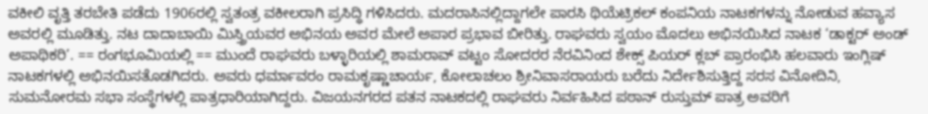ವಕೀಲಿ ವೃತ್ತಿ ತರಬೇತಿ ಪಡೆದು 1906ರಲ್ಲಿ ಸ್ವತಂತ್ರ ವಕೀಲರಾಗಿ ಪ್ರಸಿದ್ಧಿ ಗಳಿಸಿದರು. ಮದರಾಸಿನಲ್ಲಿದ್ದಾಗಲೇ ಪಾರಸಿ ಥಿಯೆಟ್ರಿಕಲ್ ಕಂಪನಿಯ ನಾಟಕಗಳನ್ನು ನೋಡುವ ಹವ್ಯಾಸ ಅವರಲ್ಲಿ ಮೂಡಿತ್ತು. ನಟ ದಾದಾಬಾಯಿ ಮಿಸ್ತ್ರಿಯವರ ಅಭಿನಯ ಅವರ ಮೇಲೆ ಅಪಾರ ಪ್ರಭಾವ ಬೀರಿತ್ತು. ರಾಘವರು ಸ್ವಯಂ ಮೊದಲು ಅಭಿನಯಿಸಿದ ನಾಟಕ ‘ಡಾಕ್ಟರ್ ಅಂಡ್‌ ಅಪಾಥಿಕರಿ’. == ರಂಗಭೂಮಿಯಲ್ಲಿ == ಮುಂದೆ ರಾಘವರು ಬಳ್ಳಾರಿಯಲ್ಲಿ ಶಾಮರಾವ್‌ ವಟ್ಟಂ ಸೋದರರ ನೆರವಿನಿಂದ ಶೇಕ್ಸ್ ಪಿಯರ್ ಕ್ಲಬ್‌ ಪ್ರಾರಂಭಿಸಿ ಹಲವಾರು ಇಂಗ್ಲಿಷ್‌ ನಾಟಕಗಳಲ್ಲಿ ಅಭಿನಯಿಸತೊಡಗಿದರು. ಅವರು ಧರ್ಮಾವರಂ ರಾಮಕೃಷ್ಣಾಚಾರ್ಯ, ಕೋಲಾಚಲಂ ಶ್ರೀನಿವಾಸರಾಯರು ಬರೆದು ನಿರ್ದೇಶಿಸುತ್ತಿದ್ದ ಸರಸ ವಿನೋದಿನಿ, ಸುಮನೋರಮ ಸಭಾ ಸಂಸ್ಥೆಗಳಲ್ಲಿ ಪಾತ್ರಧಾರಿಯಾಗಿದ್ದರು. ವಿಜಯನಗರದ ಪತನ ನಾಟಕದಲ್ಲಿ ರಾಘವರು ನಿರ್ವಹಿಸಿದ ಪಠಾನ್‌ ರುಸ್ತುಮ್ ಪಾತ್ರ ಅವರಿಗೆ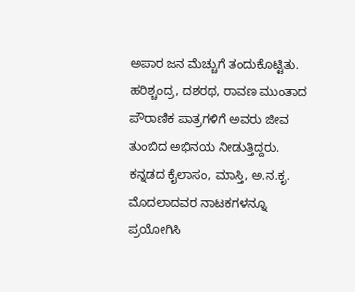ಅಪಾರ ಜನ ಮೆಚ್ಚುಗೆ ತಂದುಕೊಟ್ಟಿತು. ಹರಿಶ್ಚಂದ್ರ, ದಶರಥ, ರಾವಣ ಮುಂತಾದ ಪೌರಾಣಿಕ ಪಾತ್ರಗಳಿಗೆ ಅವರು ಜೀವ ತುಂಬಿದ ಅಭಿನಯ ನೀಡುತ್ತಿದ್ದರು. ಕನ್ನಡದ ಕೈಲಾಸಂ, ಮಾಸ್ತಿ, ಅ.ನ.ಕೃ. ಮೊದಲಾದವರ ನಾಟಕಗಳನ್ನೂ ಪ್ರಯೋಗಿಸಿ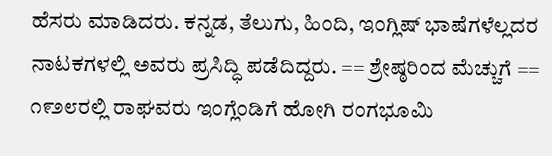ಹೆಸರು ಮಾಡಿದರು. ಕನ್ನಡ, ತೆಲುಗು, ಹಿಂದಿ, ಇಂಗ್ಲಿಷ್ ಭಾಷೆಗಳೆಲ್ಲದರ ನಾಟಕಗಳಲ್ಲಿ ಅವರು ಪ್ರಸಿದ್ಧಿ ಪಡೆದಿದ್ದರು. == ಶ್ರೇಷ್ಠರಿಂದ ಮೆಚ್ಚುಗೆ == ೧೯೨೮ರಲ್ಲಿ ರಾಘವರು ಇಂಗ್ಲೆಂಡಿಗೆ ಹೋಗಿ ರಂಗಭೂಮಿ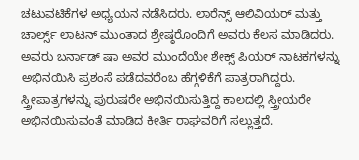ಚಟುವಟಿಕೆಗಳ ಅಧ್ಯಯನ ನಡೆಸಿದರು. ಲಾರೆನ್ಸ್ ಆಲಿವಿಯರ್ ಮತ್ತು ಚಾರ್ಲ್ಸ್ ಲಾಟನ್ ಮುಂತಾದ ಶ್ರೇಷ್ಠರೊಂದಿಗೆ ಅವರು ಕೆಲಸ ಮಾಡಿದರು. ಅವರು ಬರ್ನಾಡ್‌ ಷಾ ಅವರ ಮುಂದೆಯೇ ಶೇಕ್ಸ್ ಪಿಯರ್ ನಾಟಕಗಳನ್ನು ಅಭಿನಯಿಸಿ ಪ್ರಶಂಸೆ ಪಡೆದವರೆಂಬ ಹೆಗ್ಗಳಿಕೆಗೆ ಪಾತ್ರರಾಗಿದ್ದರು. ಸ್ತ್ರೀಪಾತ್ರಗಳನ್ನು ಪುರುಷರೇ ಅಭಿನಯಿಸುತ್ತಿದ್ದ ಕಾಲದಲ್ಲಿ ಸ್ತ್ರೀಯರೇ ಅಭಿನಯಿಸುವಂತೆ ಮಾಡಿದ ಕೀರ್ತಿ ರಾಘವರಿಗೆ ಸಲ್ಲುತ್ತದೆ.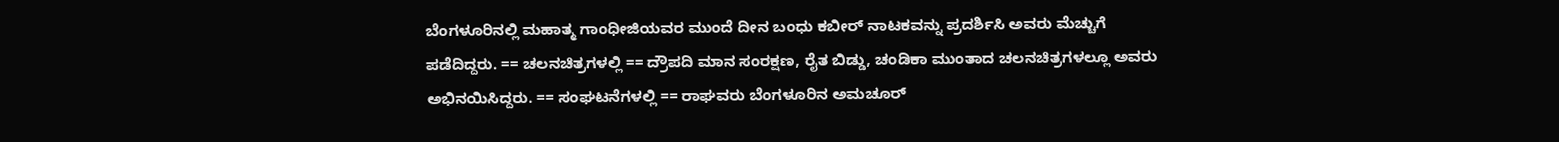ಬೆಂಗಳೂರಿನಲ್ಲಿ ಮಹಾತ್ಮ ಗಾಂಧೀಜಿಯವರ ಮುಂದೆ ದೀನ ಬಂಧು ಕಬೀರ್ ನಾಟಕವನ್ನು ಪ್ರದರ್ಶಿಸಿ ಅವರು ಮೆಚ್ಚುಗೆ ಪಡೆದಿದ್ದರು. == ಚಲನಚಿತ್ರಗಳಲ್ಲಿ == ದ್ರೌಪದಿ ಮಾನ ಸಂರಕ್ಷಣ, ರೈತ ಬಿಡ್ಡು, ಚಂಡಿಕಾ ಮುಂತಾದ ಚಲನಚಿತ್ರಗಳಲ್ಲೂ ಅವರು ಅಭಿನಯಿಸಿದ್ದರು. == ಸಂಘಟನೆಗಳಲ್ಲಿ == ರಾಘವರು ಬೆಂಗಳೂರಿನ ಅಮಚೂರ್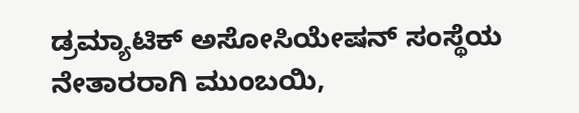ಡ್ರಮ್ಯಾಟಿಕ್‌ ಅಸೋಸಿಯೇಷನ್‌ ಸಂಸ್ಥೆಯ ನೇತಾರರಾಗಿ ಮುಂಬಯಿ,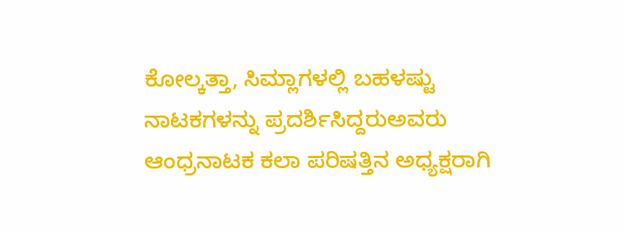ಕೋಲ್ಕತ್ತಾ, ಸಿಮ್ಲಾಗಳಲ್ಲಿ ಬಹಳಷ್ಟು ನಾಟಕಗಳನ್ನು ಪ್ರದರ್ಶಿಸಿದ್ದರುಅವರು ಆಂಧ್ರನಾಟಕ ಕಲಾ ಪರಿಷತ್ತಿನ ಅಧ್ಯಕ್ಷರಾಗಿ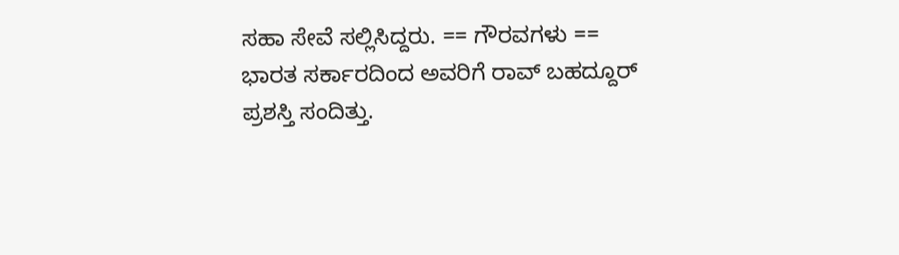ಸಹಾ ಸೇವೆ ಸಲ್ಲಿಸಿದ್ದರು. == ಗೌರವಗಳು == ಭಾರತ ಸರ್ಕಾರದಿಂದ ಅವರಿಗೆ ರಾವ್‌ ಬಹದ್ದೂರ್ ಪ್ರಶಸ್ತಿ ಸಂದಿತ್ತು.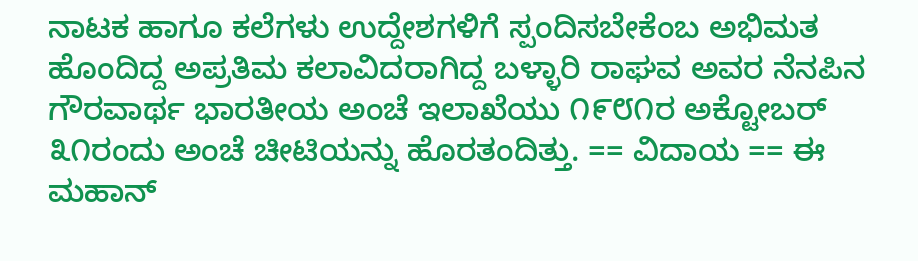ನಾಟಕ ಹಾಗೂ ಕಲೆಗಳು ಉದ್ದೇಶಗಳಿಗೆ ಸ್ಪಂದಿಸಬೇಕೆಂಬ ಅಭಿಮತ ಹೊಂದಿದ್ದ ಅಪ್ರತಿಮ ಕಲಾವಿದರಾಗಿದ್ದ ಬಳ್ಳಾರಿ ರಾಘವ ಅವರ ನೆನಪಿನ ಗೌರವಾರ್ಥ ಭಾರತೀಯ ಅಂಚೆ ಇಲಾಖೆಯು ೧೯೮೧ರ ಅಕ್ಟೋಬರ್ ೩೧ರಂದು ಅಂಚೆ ಚೀಟಿಯನ್ನು ಹೊರತಂದಿತ್ತು. == ವಿದಾಯ == ಈ ಮಹಾನ್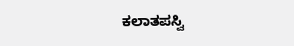ಕಲಾತಪಸ್ವಿ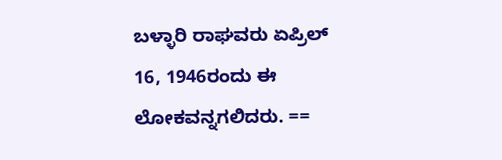ಬಳ್ಳಾರಿ ರಾಘವರು ಏಪ್ರಿಲ್ 16, 1946ರಂದು ಈ ಲೋಕವನ್ನಗಲಿದರು. ==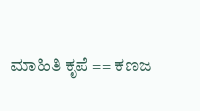ಮಾಹಿತಿ ಕೃಪೆ == ಕಣಜ